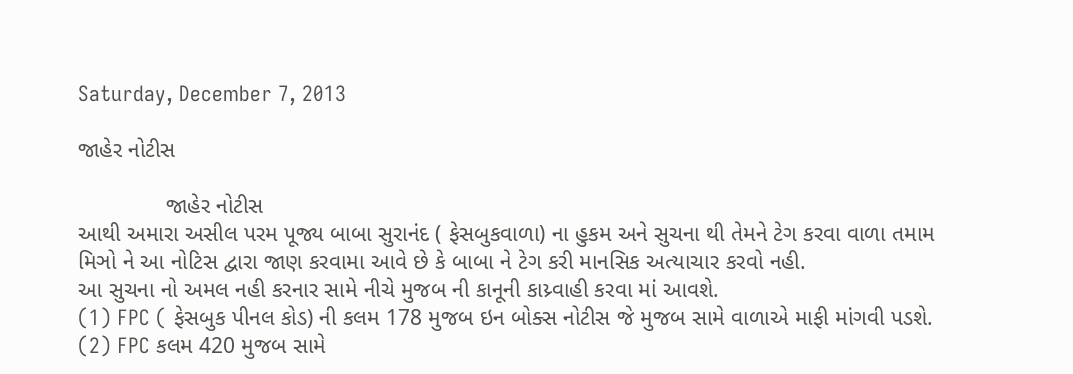Saturday, December 7, 2013

જાહેર નોટીસ

              જાહેર નોટીસ
આથી અમારા અસીલ પરમ પૂજ્ય બાબા સુરાનંદ ( ફેસબુકવાળા) ના હુકમ અને સુચના થી તેમને ટેગ કરવા વાળા તમામ મિઞો ને આ નોટિસ દ્વારા જાણ કરવામા આવે છે કે બાબા ને ટેગ કરી માનસિક અત્યાચાર કરવો નહી.
આ સુચના નો અમલ નહી કરનાર સામે નીચે મુજબ ની કાનૂની કાય્ર્વાહી કરવા માં આવશે.
(1) FPC ( ફેસબુક પીનલ કોડ) ની કલમ 178 મુજબ ઇન બોક્સ નોટીસ જે મુજબ સામે વાળાએ માફી માંગવી પડશે.
(2) FPC કલમ 420 મુજબ સામે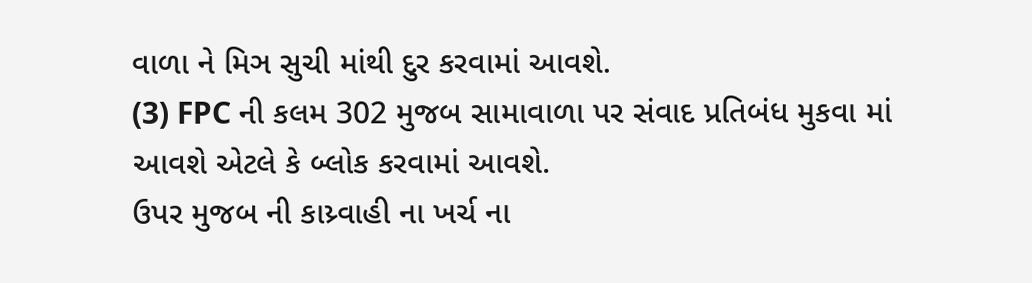વાળા ને મિઞ સુચી માંથી દુર કરવામાં આવશે.
(3) FPC ની કલમ 302 મુજબ સામાવાળા પર સંવાદ પ્રતિબંધ મુકવા માં આવશે એટલે કે બ્લોક કરવામાં આવશે.
ઉપર મુજબ ની કાય્ર્વાહી ના ખર્ચ ના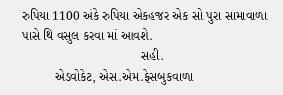રુપિયા 1100 અંકે રુપિયા એકહજર એક સો પુરા સામાવાળા પાસે થિ વસુલ કરવા માં આવશે.
                                 સહી.
         એડવોકેટ, એસ.એમ.ફેસબુકવાળા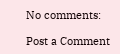No comments:

Post a Comment